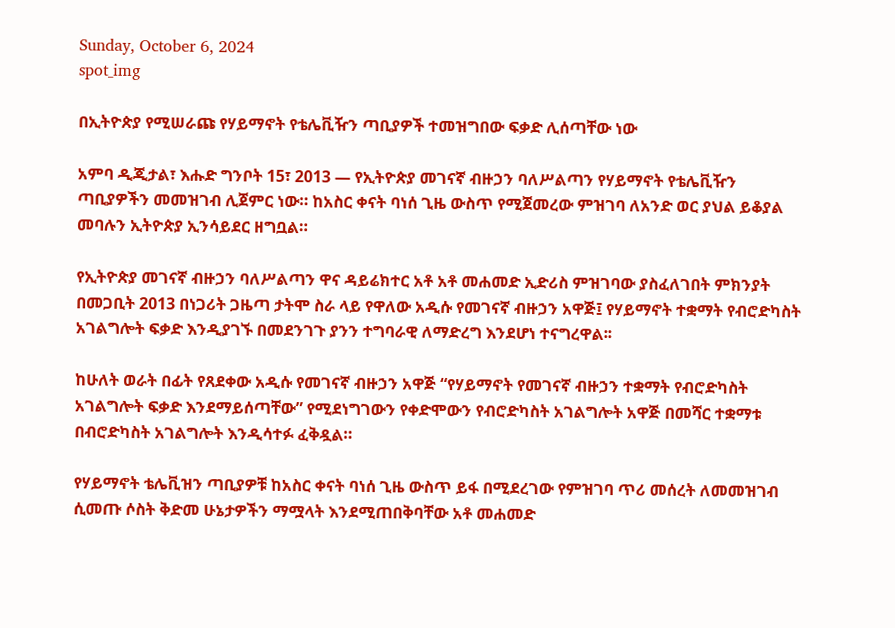Sunday, October 6, 2024
spot_img

በኢትዮጵያ የሚሠራጩ የሃይማኖት የቴሌቪዥን ጣቢያዎች ተመዝግበው ፍቃድ ሊሰጣቸው ነው

አምባ ዲጂታል፣ እሑድ ግንቦት 15፣ 2013 ― የኢትዮጵያ መገናኛ ብዙኃን ባለሥልጣን የሃይማኖት የቴሌቪዥን ጣቢያዎችን መመዝገብ ሊጀምር ነው። ከአስር ቀናት ባነሰ ጊዜ ውስጥ የሚጀመረው ምዝገባ ለአንድ ወር ያህል ይቆያል መባሉን ኢትዮጵያ ኢንሳይደር ዘግቧል።

የኢትዮጵያ መገናኛ ብዙኃን ባለሥልጣን ዋና ዳይሬክተር አቶ አቶ መሐመድ ኢድሪስ ምዝገባው ያስፈለገበት ምክንያት በመጋቢት 2013 በነጋሪት ጋዜጣ ታትሞ ስራ ላይ የዋለው አዲሱ የመገናኛ ብዙኃን አዋጅ፤ የሃይማኖት ተቋማት የብሮድካስት አገልግሎት ፍቃድ እንዲያገኙ በመደንገጉ ያንን ተግባራዊ ለማድረግ እንደሆነ ተናግረዋል፡፡

ከሁለት ወራት በፊት የጸደቀው አዲሱ የመገናኛ ብዙኃን አዋጅ “የሃይማኖት የመገናኛ ብዙኃን ተቋማት የብሮድካስት አገልግሎት ፍቃድ እንደማይሰጣቸው” የሚደነግገውን የቀድሞውን የብሮድካስት አገልግሎት አዋጅ በመሻር ተቋማቱ በብሮድካስት አገልግሎት እንዲሳተፉ ፈቅዷል።

የሃይማኖት ቴሌቪዝን ጣቢያዎቹ ከአስር ቀናት ባነሰ ጊዜ ውስጥ ይፋ በሚደረገው የምዝገባ ጥሪ መሰረት ለመመዝገብ ሲመጡ ሶስት ቅድመ ሁኔታዎችን ማሟላት እንደሚጠበቅባቸው አቶ መሐመድ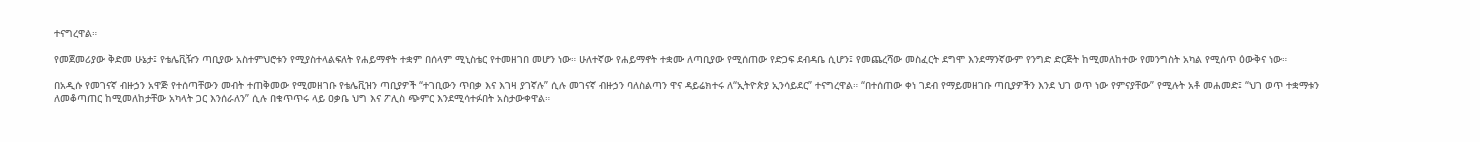ተናግረዋል።

የመጀመሪያው ቅድመ ሁኔታ፤ የቴሌቪዥን ጣቢያው አስተምህሮቱን የሚያስተላልፍለት የሐይማኖት ተቋም በሰላም ሚኒስቴር የተመዘገበ መሆን ነው። ሁለተኛው የሐይማኖት ተቋሙ ለጣቢያው የሚሰጠው የድጋፍ ደብዳቤ ሲሆን፤ የመጨረሻው መስፈርት ደግሞ እንደማንኛውም የንግድ ድርጅት ከሚመለከተው የመንግስት አካል የሚሰጥ ዕውቅና ነው።

በአዲሱ የመገናኛ ብዙኃን አዋጅ የተሰጣቸውን መብት ተጠቅመው የሚመዘገቡ የቴሌቪዝን ጣቢያዎች “ተገቢውን ጥበቃ እና እገዛ ያገኛሉ” ሲሉ መገናኛ ብዙኃን ባለስልጣን ዋና ዳይሬክተሩ ለ“ኢትዮጵያ ኢንሳይደር” ተናግረዋል። “በተሰጠው ቀነ ገደብ የማይመዘገቡ ጣቢያዎችን እንደ ህገ ወጥ ነው የምናያቸው” የሚሉት አቶ መሐመድ፤ “ህገ ወጥ ተቋማቱን ለመቆጣጠር ከሚመለከታቸው አካላት ጋር እንሰራለን” ሲሉ በቁጥጥሩ ላይ ዐቃቤ ህግ እና ፖሊስ ጭምር እንደሚሳተፉበት አስታውቀዋል።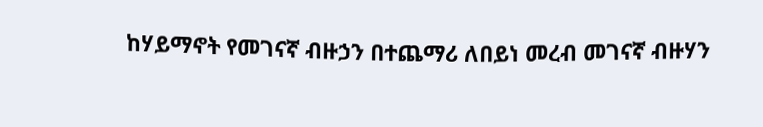ከሃይማኖት የመገናኛ ብዙኃን በተጨማሪ ለበይነ መረብ መገናኛ ብዙሃን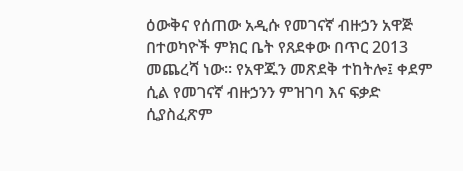ዕውቅና የሰጠው አዲሱ የመገናኛ ብዙኃን አዋጅ በተወካዮች ምክር ቤት የጸደቀው በጥር 2013 መጨረሻ ነው። የአዋጁን መጽደቅ ተከትሎ፤ ቀደም ሲል የመገናኛ ብዙኃንን ምዝገባ እና ፍቃድ ሲያስፈጽም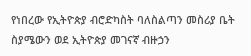የነበረው የኢትዮጵያ ብሮድካስት ባለስልጣን መስሪያ ቤት ስያሜውን ወደ ኢትዮጵያ መገናኛ ብዙኃን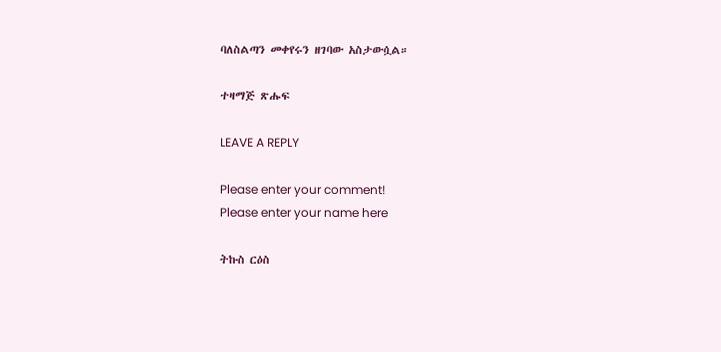ባለስልጣን መቀየሩን ዘገባው አስታውሷል።

ተዛማጅ ጽሑፍ

LEAVE A REPLY

Please enter your comment!
Please enter your name here

ትኩስ ርዕስ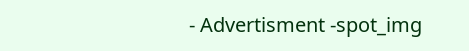- Advertisment -spot_img